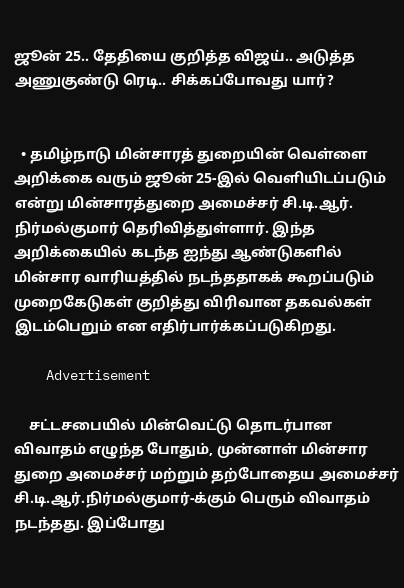ஜூன் 25.. தேதியை குறித்த விஜய்.. அடுத்த அணுகுண்டு ரெடி.. சிக்கப்போவது யார்?


  • தமிழ்நாடு மின்சாரத் துறையின் வெள்ளை அறிக்கை வரும் ஜூன் 25-இல் வெளியிடப்படும் என்று மின்சாரத்துறை அமைச்சர் சி.டி.ஆர். நிர்மல்குமார் தெரிவித்துள்ளார். இந்த அறிக்கையில் கடந்த ஐந்து ஆண்டுகளில் மின்சார வாரியத்தில் நடந்ததாகக் கூறப்படும் முறைகேடுகள் குறித்து விரிவான தகவல்கள் இடம்பெறும் என எதிர்பார்க்கப்படுகிறது.

    Advertisement

    சட்டசபையில் மின்வெட்டு தொடர்பான விவாதம் எழுந்த போதும், முன்னாள் மின்சார துறை அமைச்சர் மற்றும் தற்போதைய அமைச்சர் சி.டி.ஆர்.நிர்மல்குமார்-க்கும் பெரும் விவாதம் நடந்தது. இப்போது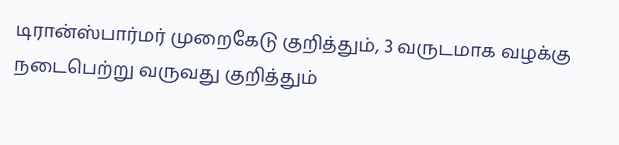டிரான்ஸ்பார்மர் முறைகேடு குறித்தும், 3 வருடமாக வழக்கு நடைபெற்று வருவது குறித்தும்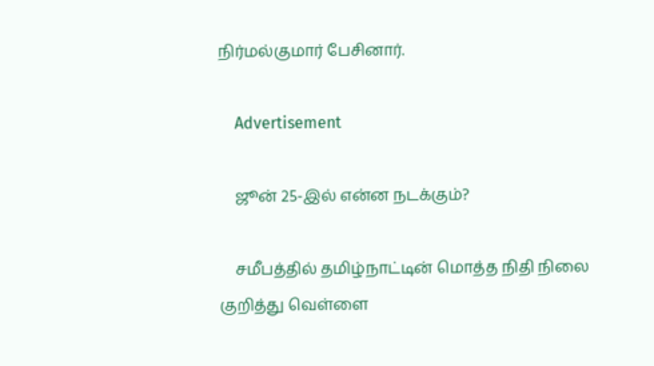நிர்மல்குமார் பேசினார்.

    Advertisement

    ஜூன் 25-இல் என்ன நடக்கும்?

    சமீபத்தில் தமிழ்நாட்டின் மொத்த நிதி நிலை குறித்து வெள்ளை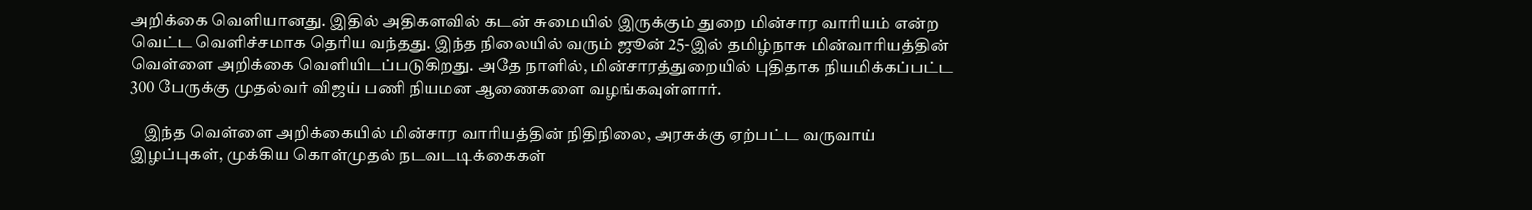அறிக்கை வெளியானது. இதில் அதிகளவில் கடன் சுமையில் இருக்கும் துறை மின்சார வாரியம் என்ற வெட்ட வெளிச்சமாக தெரிய வந்தது. இந்த நிலையில் வரும் ஜூன் 25-இல் தமிழ்நாசு மின்வாரியத்தின் வெள்ளை அறிக்கை வெளியிடப்படுகிறது. அதே நாளில், மின்சாரத்துறையில் புதிதாக நியமிக்கப்பட்ட 300 பேருக்கு முதல்வர் விஜய் பணி நியமன ஆணைகளை வழங்கவுள்ளார்.

    இந்த வெள்ளை அறிக்கையில் மின்சார வாரியத்தின் நிதிநிலை, அரசுக்கு ஏற்பட்ட வருவாய் இழப்புகள், முக்கிய கொள்முதல் நடவடடிக்கைகள்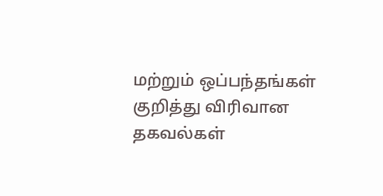மற்றும் ஒப்பந்தங்கள் குறித்து விரிவான தகவல்கள்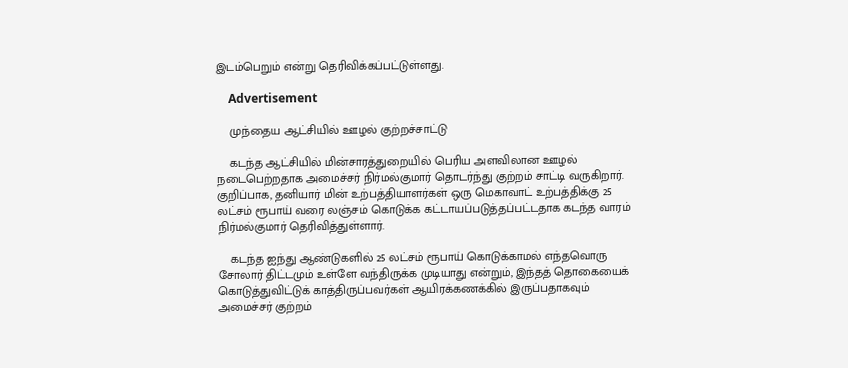இடம்பெறும் என்று தெரிவிக்கப்பட்டுள்ளது.

    Advertisement

    முந்தைய ஆட்சியில் ஊழல் குற்றச்சாட்டு

    கடந்த ஆட்சியில் மின்சாரத்துறையில் பெரிய அளவிலான ஊழல் நடைபெற்றதாக அமைச்சர் நிர்மல்குமார் தொடர்ந்து குற்றம் சாட்டி வருகிறார். குறிப்பாக, தனியார் மின் உற்பத்தியாளர்கள் ஒரு மெகாவாட் உற்பத்திக்கு 25 லட்சம் ரூபாய் வரை லஞ்சம் கொடுக்க கட்டாயப்படுத்தப்பட்டதாக கடந்த வாரம் நிர்மல்குமார் தெரிவித்துள்ளார்.

    கடந்த ஐந்து ஆண்டுகளில் 25 லட்சம் ரூபாய் கொடுக்காமல் எந்தவொரு சோலார் திட்டமும் உள்ளே வந்திருக்க முடியாது என்றும், இந்தத் தொகையைக் கொடுத்துவிட்டுக் காத்திருப்பவர்கள் ஆயிரக்கணக்கில் இருப்பதாகவும் அமைச்சர் குற்றம்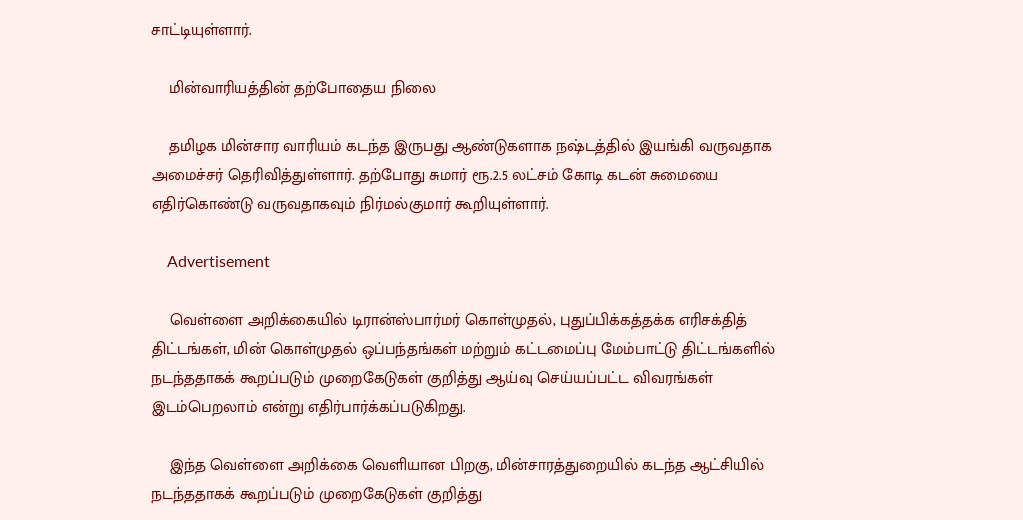சாட்டியுள்ளார்.

    மின்வாரியத்தின் தற்போதைய நிலை

    தமிழக மின்சார வாரியம் கடந்த இருபது ஆண்டுகளாக நஷ்டத்தில் இயங்கி வருவதாக அமைச்சர் தெரிவித்துள்ளார். தற்போது சுமார் ரூ.2.5 லட்சம் கோடி கடன் சுமையை எதிர்கொண்டு வருவதாகவும் நிர்மல்குமார் கூறியுள்ளார்.

    Advertisement

    வெள்ளை அறிக்கையில் டிரான்ஸ்பார்மர் கொள்முதல், புதுப்பிக்கத்தக்க எரிசக்தித் திட்டங்கள், மின் கொள்முதல் ஒப்பந்தங்கள் மற்றும் கட்டமைப்பு மேம்பாட்டு திட்டங்களில் நடந்ததாகக் கூறப்படும் முறைகேடுகள் குறித்து ஆய்வு செய்யப்பட்ட விவரங்கள் இடம்பெறலாம் என்று எதிர்பார்க்கப்படுகிறது.

    இந்த வெள்ளை அறிக்கை வெளியான பிறகு, மின்சாரத்துறையில் கடந்த ஆட்சியில் நடந்ததாகக் கூறப்படும் முறைகேடுகள் குறித்து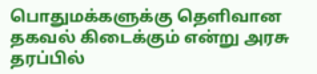பொதுமக்களுக்கு தெளிவான தகவல் கிடைக்கும் என்று அரசு தரப்பில்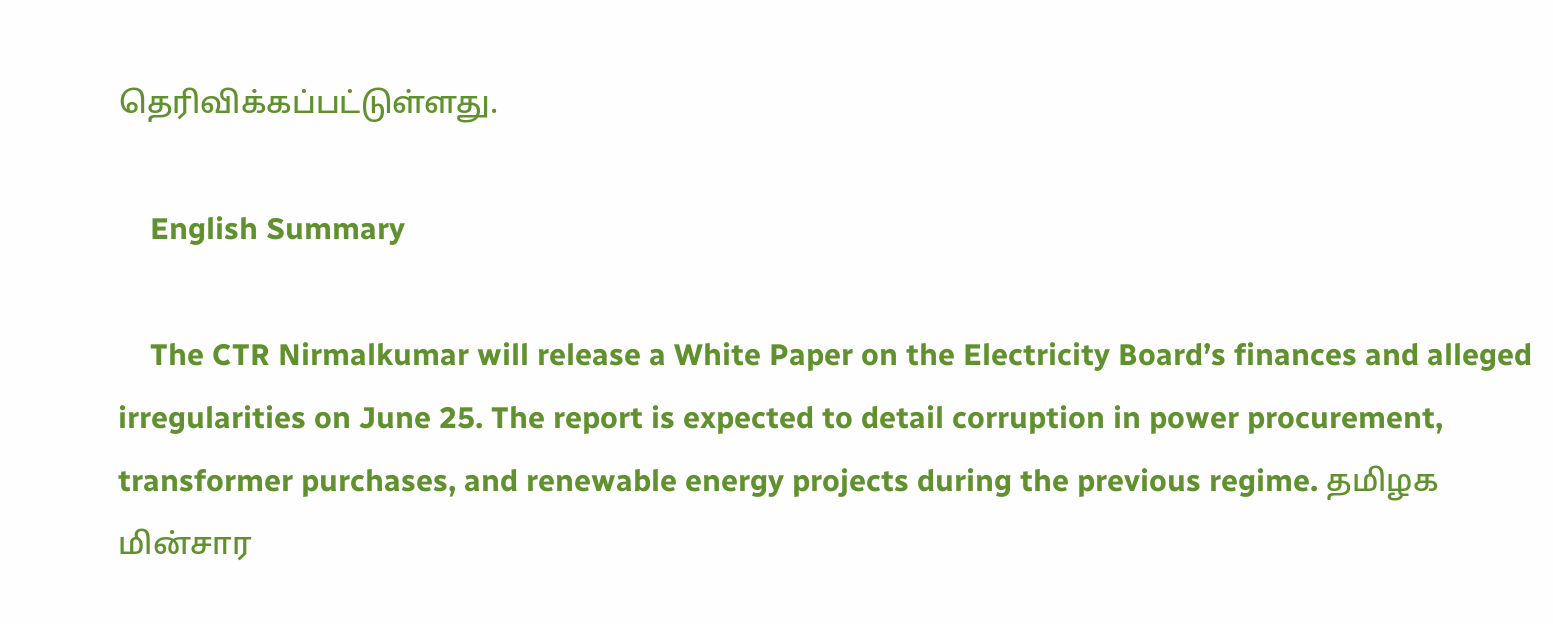தெரிவிக்கப்பட்டுள்ளது.

    English Summary

    The CTR Nirmalkumar will release a White Paper on the Electricity Board’s finances and alleged irregularities on June 25. The report is expected to detail corruption in power procurement, transformer purchases, and renewable energy projects during the previous regime. தமிழக மின்சார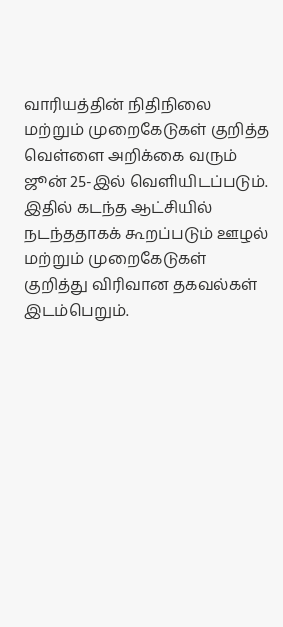வாரியத்தின் நிதிநிலை மற்றும் முறைகேடுகள் குறித்த வெள்ளை அறிக்கை வரும் ஜூன் 25-இல் வெளியிடப்படும். இதில் கடந்த ஆட்சியில் நடந்ததாகக் கூறப்படும் ஊழல் மற்றும் முறைகேடுகள் குறித்து விரிவான தகவல்கள் இடம்பெறும்.